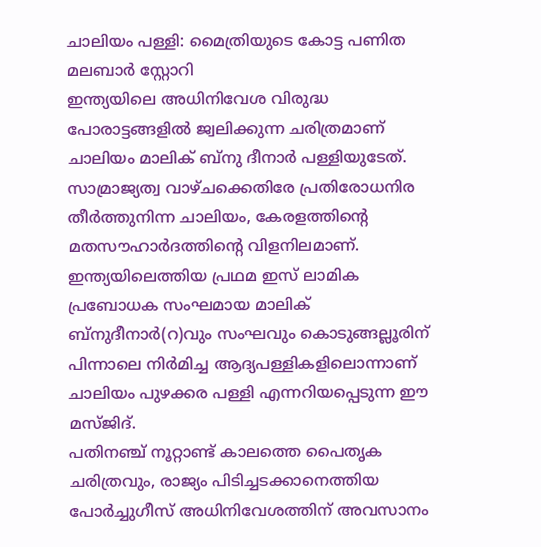ചാലിയം പള്ളി: മൈത്രിയുടെ കോട്ട പണിത മലബാർ സ്റ്റോറി
ഇന്ത്യയിലെ അധിനിവേശ വിരുദ്ധ പോരാട്ടങ്ങളിൽ ജ്വലിക്കുന്ന ചരിത്രമാണ് ചാലിയം മാലിക് ബ്നു ദീനാർ പള്ളിയുടേത്. സാമ്രാജ്യത്വ വാഴ്ചക്കെതിരേ പ്രതിരോധനിര തീർത്തുനിന്ന ചാലിയം, കേരളത്തിന്റെ മതസൗഹാർദത്തിന്റെ വിളനിലമാണ്. ഇന്ത്യയിലെത്തിയ പ്രഥമ ഇസ് ലാമിക പ്രബോധക സംഘമായ മാലിക് ബ്നുദീനാർ(റ)വും സംഘവും കൊടുങ്ങല്ലൂരിന് പിന്നാലെ നിർമിച്ച ആദ്യപള്ളികളിലൊന്നാണ് ചാലിയം പുഴക്കര പള്ളി എന്നറിയപ്പെടുന്ന ഈ മസ്ജിദ്.
പതിനഞ്ച് നൂറ്റാണ്ട് കാലത്തെ പൈതൃക ചരിത്രവും, രാജ്യം പിടിച്ചടക്കാനെത്തിയ പോർച്ചുഗീസ് അധിനിവേശത്തിന് അവസാനം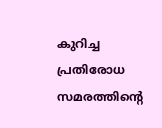കുറിച്ച പ്രതിരോധ സമരത്തിന്റെ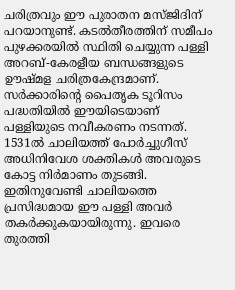ചരിത്രവും ഈ പുരാതന മസ്ജിദിന് പറയാനുണ്ട്. കടൽതീരത്തിന് സമീപം പുഴക്കരയിൽ സ്ഥിതി ചെയ്യുന്ന പള്ളി അറബ്-കേരളീയ ബന്ധങ്ങളുടെ ഊഷ്മള ചരിത്രകേന്ദ്രമാണ്. സർക്കാരിന്റെ പൈതൃക ടൂറിസം പദ്ധതിയിൽ ഈയിടെയാണ് പള്ളിയുടെ നവീകരണം നടന്നത്.
1531ൽ ചാലിയത്ത് പോർച്ചുഗീസ് അധിനിവേശ ശക്തികൾ അവരുടെ കോട്ട നിർമാണം തുടങ്ങി. ഇതിനുവേണ്ടി ചാലിയത്തെ പ്രസിദ്ധമായ ഈ പള്ളി അവർ തകർക്കുകയായിരുന്നു. ഇവരെ തുരത്തി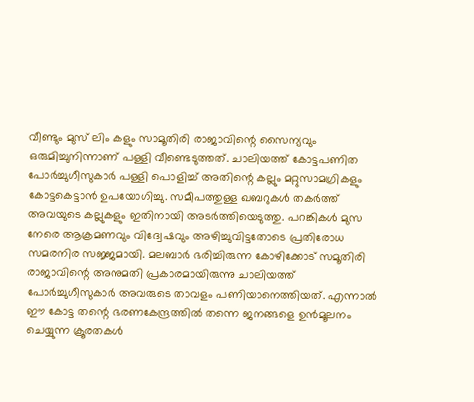വീണ്ടും മുസ് ലിം കളും സാമൂതിരി രാജാവിന്റെ സൈന്യവും ഒരുമിച്ചുനിന്നാണ് പള്ളി വീണ്ടെടുത്തത്. ചാലിയത്ത് കോട്ടപണിത പോർച്ചുഗീസുകാർ പള്ളി പൊളിച്ച് അതിന്റെ കല്ലും മറ്റുസാമഗ്രികളും കോട്ടകെട്ടാൻ ഉപയോഗിച്ചു. സമീപത്തുള്ള ഖബറുകൾ തകർത്ത് അവയുടെ കല്ലുകളും ഇതിനായി അടർത്തിയെടുത്തു. പറങ്കികൾ മുസ നേരെ ആക്രമണവും വിദ്വേഷവും അഴിച്ചുവിട്ടതോടെ പ്രതിരോധ സമരനിര സജ്ജമായി. മലബാർ ഭരിച്ചിരുന്ന കോഴിക്കോട് സമൂതിരി രാജാവിന്റെ അനുമതി പ്രകാരമായിരുന്നു ചാലിയത്ത് പോർച്ചുഗീസുകാർ അവരുടെ താവളം പണിയാനെത്തിയത്. എന്നാൽ ഈ കോട്ട തന്റെ ഭരണകേന്ദ്രത്തിൽ തന്നെ ജനങ്ങളെ ഉൻമൂലനം ചെയ്യുന്ന ക്രൂരതകൾ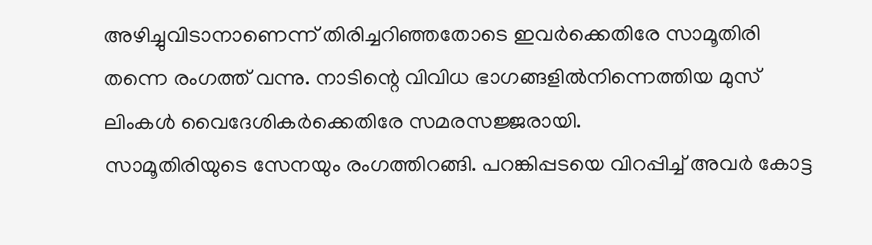അഴിച്ചുവിടാനാണെന്ന് തിരിച്ചറിഞ്ഞതോടെ ഇവർക്കെതിരേ സാമൂതിരി തന്നെ രംഗത്ത് വന്നു. നാടിന്റെ വിവിധ ഭാഗങ്ങളിൽനിന്നെത്തിയ മുസ് ലിംകൾ വൈദേശികർക്കെതിരേ സമരസജ്ജരായി.
സാമൂതിരിയുടെ സേനയും രംഗത്തിറങ്ങി. പറങ്കിപ്പടയെ വിറപ്പിച്ച് അവർ കോട്ട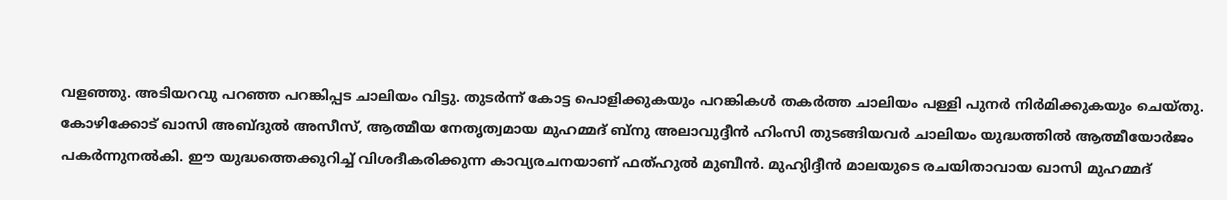വളഞ്ഞു. അടിയറവു പറഞ്ഞ പറങ്കിപ്പട ചാലിയം വിട്ടു. തുടർന്ന് കോട്ട പൊളിക്കുകയും പറങ്കികൾ തകർത്ത ചാലിയം പള്ളി പുനർ നിർമിക്കുകയും ചെയ്തു.
കോഴിക്കോട് ഖാസി അബ്ദുൽ അസീസ്, ആത്മീയ നേതൃത്വമായ മുഹമ്മദ് ബ്നു അലാവുദ്ദീൻ ഹിംസി തുടങ്ങിയവർ ചാലിയം യുദ്ധത്തിൽ ആത്മീയോർജം പകർന്നുനൽകി. ഈ യുദ്ധത്തെക്കുറിച്ച് വിശദീകരിക്കുന്ന കാവ്യരചനയാണ് ഫത്ഹുൽ മുബീൻ. മുഹ്യിദ്ദീൻ മാലയുടെ രചയിതാവായ ഖാസി മുഹമ്മദ്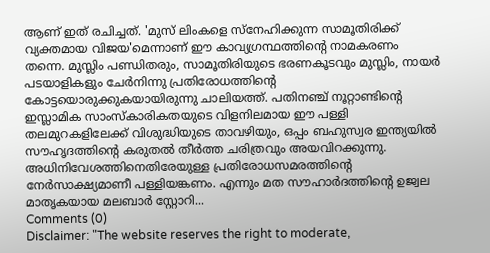ആണ് ഇത് രചിച്ചത്. 'മുസ് ലിംകളെ സ്നേഹിക്കുന്ന സാമൂതിരിക്ക് വ്യക്തമായ വിജയ'മെന്നാണ് ഈ കാവ്യഗ്രന്ഥത്തിന്റെ നാമകരണം തന്നെ. മുസ്ലിം പണ്ഡിതരും, സാമൂതിരിയുടെ ഭരണകൂടവും മുസ്ലിം, നായർ പടയാളികളും ചേർനിന്നു പ്രതിരോധത്തിന്റെ കോട്ടയൊരുക്കുകയായിരുന്നു ചാലിയത്ത്. പതിനഞ്ച് നൂറ്റാണ്ടിന്റെ ഇസ്ലാമിക സാംസ്കാരികതയുടെ വിളനിലമായ ഈ പള്ളി തലമുറകളിലേക്ക് വിശുദ്ധിയുടെ താവഴിയും, ഒപ്പം ബഹുസ്വര ഇന്ത്യയിൽ സൗഹൃദത്തിന്റെ കരുതൽ തീർത്ത ചരിത്രവും അയവിറക്കുന്നു. അധിനിവേശത്തിനെതിരേയുള്ള പ്രതിരോധസമരത്തിന്റെ നേർസാക്ഷ്യമാണീ പള്ളിയങ്കണം. എന്നും മത സൗഹാർദത്തിന്റെ ഉജ്വല മാതൃകയായ മലബാർ സ്റ്റോറി...
Comments (0)
Disclaimer: "The website reserves the right to moderate,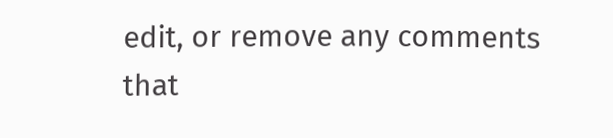edit, or remove any comments that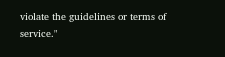violate the guidelines or terms of service."